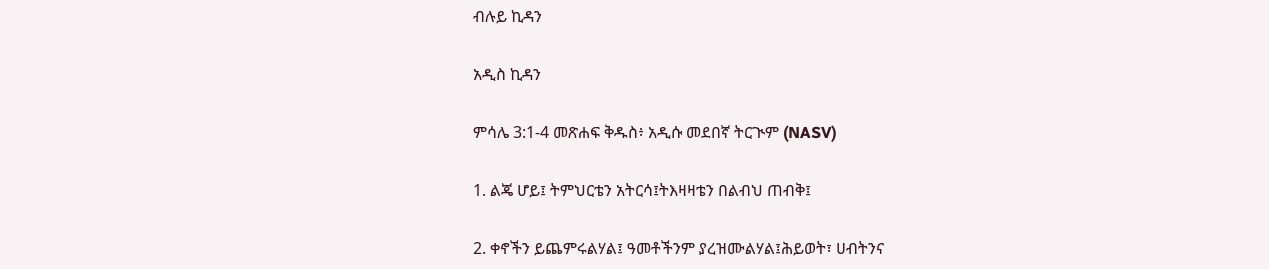ብሉይ ኪዳን

አዲስ ኪዳን

ምሳሌ 3:1-4 መጽሐፍ ቅዱስ፥ አዲሱ መደበኛ ትርጒም (NASV)

1. ልጄ ሆይ፤ ትምህርቴን አትርሳ፤ትእዛዛቴን በልብህ ጠብቅ፤

2. ቀኖችን ይጨምሩልሃል፤ ዓመቶችንም ያረዝሙልሃል፤ሕይወት፣ ሀብትንና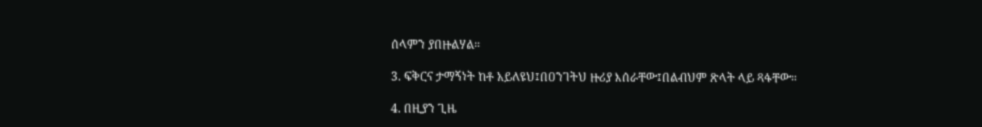ሰላምን ያበዙልሃል።

3. ፍቅርና ታማኝነት ከቶ አይለዩህ፤በዐንገትህ ዙሪያ እሰራቸው፤በልብህም ጽላት ላይ ጻፋቸው።

4. በዚያን ጊዜ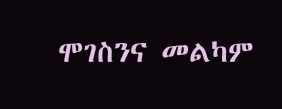ሞገስንና መልካም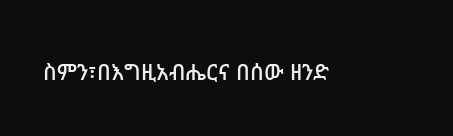ስምን፣በእግዚአብሔርና በሰው ዘንድ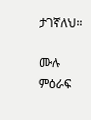ታገኛለህ።

ሙሉ ምዕራፍ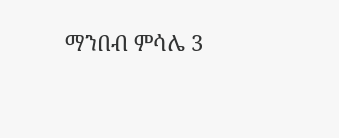ማንበብ ምሳሌ 3